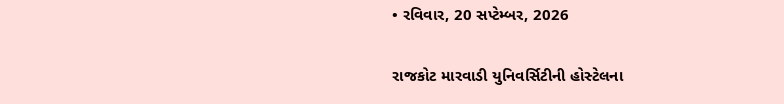• રવિવાર, 20 સપ્ટેમ્બર, 2026

રાજકોટ મારવાડી યુનિવર્સિટીની હોસ્ટેલના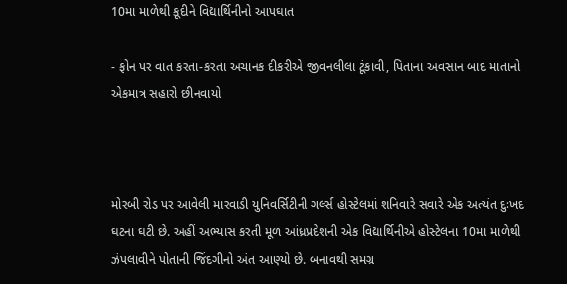10મા માળેથી કૂદીને વિદ્યાર્થિનીનો આપઘાત

- ફોન પર વાત કરતા-કરતા અચાનક દીકરીએ જીવનલીલા ટૂંકાવી, પિતાના અવસાન બાદ માતાનો એકમાત્ર સહારો છીનવાયો



મોરબી રોડ પર આવેલી મારવાડી યુનિવર્સિટીની ગર્લ્સ હોસ્ટેલમાં શનિવારે સવારે એક અત્યંત દુઃખદ ઘટના ઘટી છે. અહીં અભ્યાસ કરતી મૂળ આંધ્રપ્રદેશની એક વિદ્યાર્થિનીએ હોસ્ટેલના 10મા માળેથી ઝંપલાવીને પોતાની જિંદગીનો અંત આણ્યો છે. બનાવથી સમગ્ર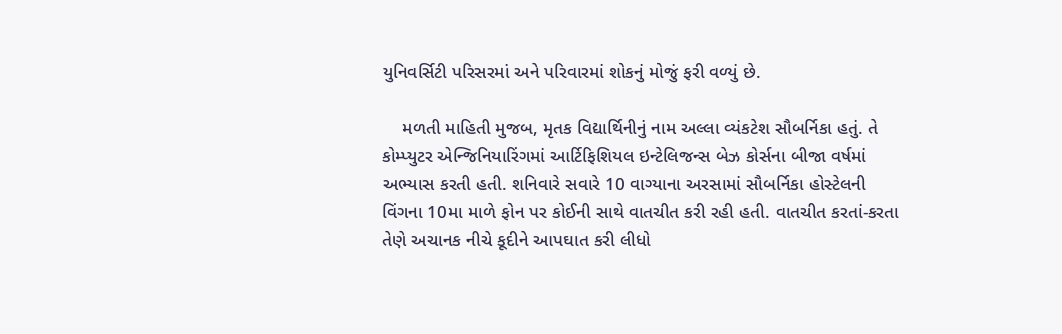યુનિવર્સિટી પરિસરમાં અને પરિવારમાં શોકનું મોજું ફરી વળ્યું છે.

    મળતી માહિતી મુજબ, મૃતક વિદ્યાર્થિનીનું નામ અલ્લા વ્યંકટેશ સૌબર્નિકા હતું. તે કોમ્પ્યુટર એન્જિનિયારિંગમાં આર્ટિફિશિયલ ઇન્ટેલિજન્સ બેઝ કોર્સના બીજા વર્ષમાં અભ્યાસ કરતી હતી. શનિવારે સવારે 10 વાગ્યાના અરસામાં સૌબર્નિકા હોસ્ટેલની વિંગના 10મા માળે ફોન પર કોઈની સાથે વાતચીત કરી રહી હતી. વાતચીત કરતાં-કરતા તેણે અચાનક નીચે કૂદીને આપઘાત કરી લીધો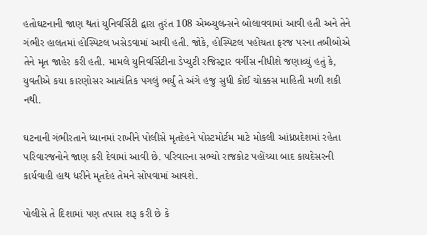હતોઘટનાની જાણ થતાં યુનિવર્સિટી દ્વારા તુરંત 108 એમ્બ્યુલન્સને બોલાવવામાં આવી હતી અને તેને ગંભીર હાલતમાં હોસ્પિટલ ખસેડવામાં આવી હતી. જોકે, હોસ્પિટલ પહોંચતા ફરજ પરના તબીબોએ તેને મૃત જાહેર કરી હતી. મામલે યુનિવર્સિટીના ડેપ્યુટી રજિસ્ટ્રાર વર્ગીસ નીધીશે જણાવ્યું હતું કે, યુવતીએ કયા કારણોસર આત્યંતિક પગલું ભર્યું તે અંગે હજુ સુધી કોઈ ચોક્કસ માહિતી મળી શકી નથી.

ઘટનાની ગંભીરતાને ધ્યાનમાં રાખીને પોલીસે મૃતદેહને પોસ્ટમોર્ટમ માટે મોકલી આંધ્રપ્રદેશમાં રહેતા પરિવારજનોને જાણ કરી દેવામાં આવી છે. પરિવારના સભ્યો રાજકોટ પહોંચ્યા બાદ કાયદેસરની કાર્યવાહી હાથ ધરીને મૃતદેહ તેમને સોંપવામાં આવશે.

પોલીસે તે દિશામાં પણ તપાસ શરૂ કરી છે કે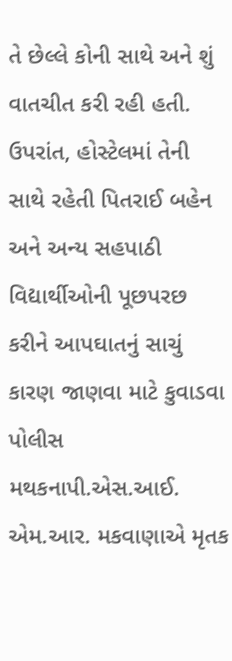તે છેલ્લે કોની સાથે અને શું વાતચીત કરી રહી હતી. ઉપરાંત, હોસ્ટેલમાં તેની સાથે રહેતી પિતરાઈ બહેન અને અન્ય સહપાઠી વિદ્યાર્થીઓની પૂછપરછ કરીને આપઘાતનું સાચું કારણ જાણવા માટે કુવાડવા પોલીસ મથકનાપી.એસ.આઈ. એમ.આર. મકવાણાએ મૃતક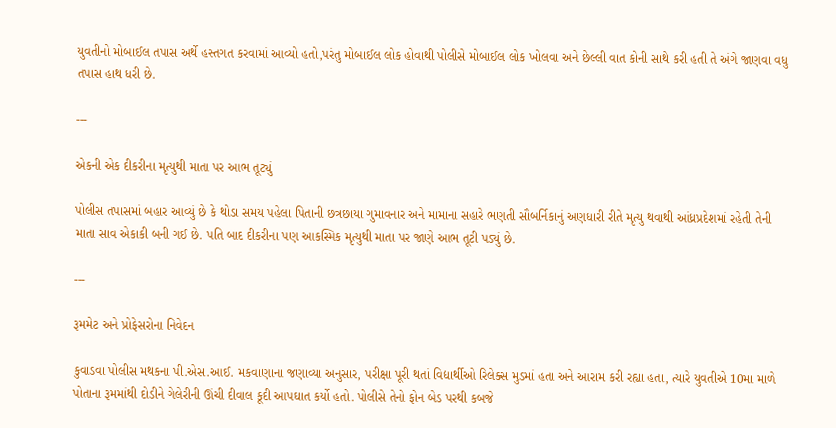યુવતીનો મોબાઈલ તપાસ અર્થે હસ્તગત કરવામાં આવ્યો હતો,પરંતુ મોબાઈલ લોક હોવાથી પોલીસે મોબાઈલ લોક ખોલવા અને છેલ્લી વાત કોની સાથે કરી હતી તે અંગે જાણવા વધુ તપાસ હાથ ધરી છે.

---

એકની એક દીકરીના મૃત્યુથી માતા પર આભ તૂટ્યું

પોલીસ તપાસમાં બહાર આવ્યું છે કે થોડા સમય પહેલા પિતાની છત્રછાયા ગુમાવનાર અને મામાના સહારે ભણતી સૌબર્નિકાનું અણધારી રીતે મૃત્યુ થવાથી આંધ્રપ્રદેશમાં રહેતી તેની માતા સાવ એકાકી બની ગઈ છે. પતિ બાદ દીકરીના પણ આકસ્મિક મૃત્યુથી માતા પર જાણે આભ તૂટી પડ્યું છે.

---

રૂમમેટ અને પ્રોફેસરોના નિવેદન

કુવાડવા પોલીસ મથકના પી.એસ.આઈ. મકવાણાના જણાવ્યા અનુસાર, પરીક્ષા પૂરી થતાં વિદ્યાર્થીઓ રિલેક્સ મુડમાં હતા અને આરામ કરી રહ્યા હતા, ત્યારે યુવતીએ 10મા માળે પોતાના રૂમમાંથી દોડીને ગેલેરીની ઊંચી દીવાલ કૂદી આપઘાત કર્યો હતો. પોલીસે તેનો ફોન બેડ પરથી કબજે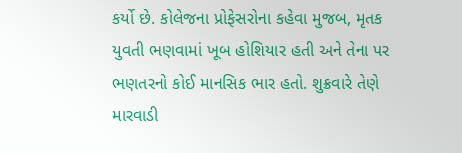કર્યો છે. કોલેજના પ્રોફેસરોના કહેવા મુજબ, મૃતક યુવતી ભણવામાં ખૂબ હોશિયાર હતી અને તેના પર ભણતરનો કોઈ માનસિક ભાર હતો. શુક્રવારે તેણે મારવાડી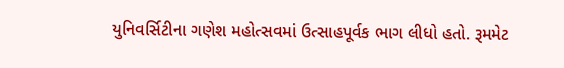યુનિવર્સિટીના ગણેશ મહોત્સવમાં ઉત્સાહપૂર્વક ભાગ લીધો હતો. રૂમમેટ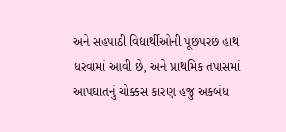અને સહપાઠી વિદ્યાર્થીઓની પૂછપરછ હાથ ધરવામાં આવી છે, અને પ્રાથમિક તપાસમાં આપઘાતનું ચોક્કસ કારણ હજુ અકબંધ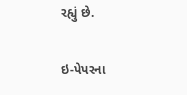રહ્યું છે.

ઇ-પેપરના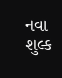નવા શુલ્ક